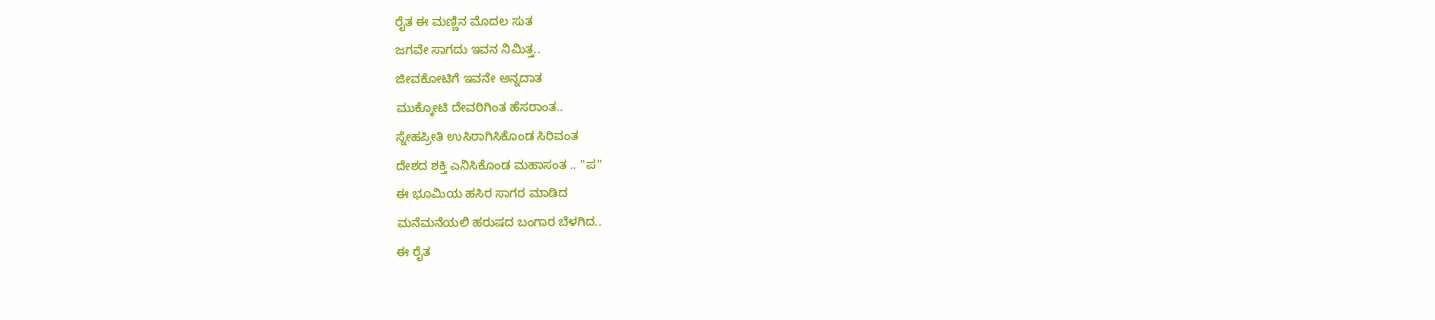ರೈತ ಈ ಮಣ್ಣಿನ ಮೊದಲ ಸುತ
ಜಗವೇ ಸಾಗದು ಇವನ ನಿಮಿತ್ತ..
ಜೀವಕೋಟಿಗೆ ಇವನೇ ಅನ್ನದಾತ
ಮುಕ್ಕೋಟಿ ದೇವರಿಗಿಂತ ಹೆಸರಾಂತ..
ಸ್ನೇಹಪ್ರೀತಿ ಉಸಿರಾಗಿಸಿಕೊಂಡ ಸಿರಿವಂತ
ದೇಶದ ಶಕ್ತಿ ಎನಿಸಿಕೊಂಡ ಮಹಾಸಂತ .. "ಪ"
ಈ ಭೂಮಿಯ ಹಸಿರ ಸಾಗರ ಮಾಡಿದ
ಮನೆಮನೆಯಲಿ ಹರುಷದ ಬಂಗಾರ ಬೆಳಗಿದ..
ಈ ರೈತ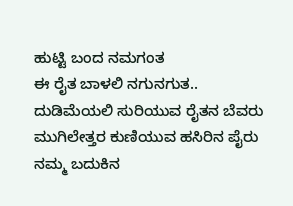ಹುಟ್ಟಿ ಬಂದ ನಮಗಂತ
ಈ ರೈತ ಬಾಳಲಿ ನಗುನಗುತ..
ದುಡಿಮೆಯಲಿ ಸುರಿಯುವ ರೈತನ ಬೆವರು
ಮುಗಿಲೇತ್ತರ ಕುಣಿಯುವ ಹಸಿರಿನ ಪೈರು
ನಮ್ಮ ಬದುಕಿನ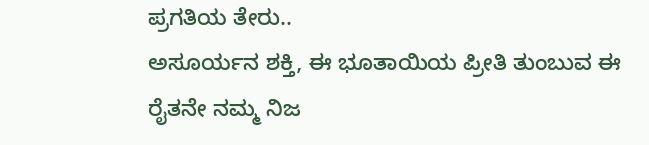ಪ್ರಗತಿಯ ತೇರು..
ಅಸೂರ್ಯನ ಶಕ್ತಿ, ಈ ಭೂತಾಯಿಯ ಪ್ರೀತಿ ತುಂಬುವ ಈ ರೈತನೇ ನಮ್ಮ ನಿಜ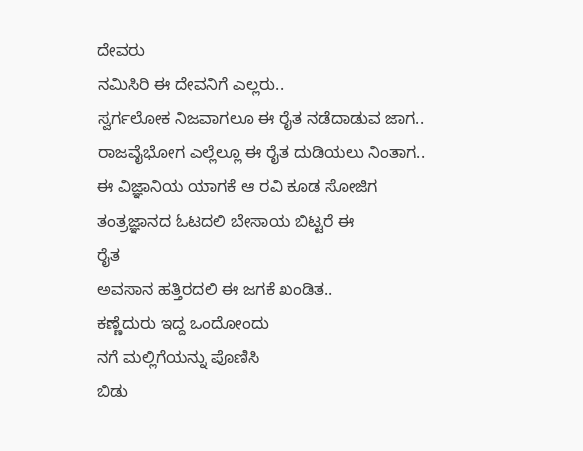ದೇವರು
ನಮಿಸಿರಿ ಈ ದೇವನಿಗೆ ಎಲ್ಲರು..
ಸ್ವರ್ಗಲೋಕ ನಿಜವಾಗಲೂ ಈ ರೈತ ನಡೆದಾಡುವ ಜಾಗ..
ರಾಜವೈಭೋಗ ಎಲ್ಲೆಲ್ಲೂ ಈ ರೈತ ದುಡಿಯಲು ನಿಂತಾಗ..
ಈ ವಿಜ್ಞಾನಿಯ ಯಾಗಕೆ ಆ ರವಿ ಕೂಡ ಸೋಜಿಗ
ತಂತ್ರಜ್ಞಾನದ ಓಟದಲಿ ಬೇಸಾಯ ಬಿಟ್ಟರೆ ಈ
ರೈತ
ಅವಸಾನ ಹತ್ತಿರದಲಿ ಈ ಜಗಕೆ ಖಂಡಿತ..
ಕಣ್ಣೆದುರು ಇದ್ದ ಒಂದೋಂದು
ನಗೆ ಮಲ್ಲಿಗೆಯನ್ನು ಪೊಣಿಸಿ
ಬಿಡು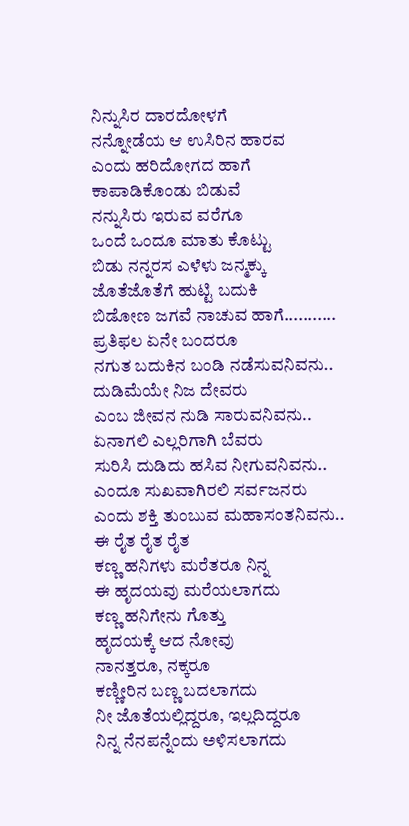ನಿನ್ನುಸಿರ ದಾರದೋಳಗೆ
ನನ್ನೋಡೆಯ ಆ ಉಸಿರಿನ ಹಾರವ
ಎಂದು ಹರಿದೋಗದ ಹಾಗೆ
ಕಾಪಾಡಿಕೊಂಡು ಬಿಡುವೆ
ನನ್ನುಸಿರು ಇರುವ ವರೆಗೂ
ಒಂದೆ ಒಂದೂ ಮಾತು ಕೊಟ್ಟು
ಬಿಡು ನನ್ನರಸ ಎಳೆಳು ಜನ್ಮಕ್ಕು
ಜೊತೆಜೊತೆಗೆ ಹುಟ್ಟಿ ಬದುಕಿ
ಬಿಡೋಣ ಜಗವೆ ನಾಚುವ ಹಾಗೆ...........
ಪ್ರತಿಫಲ ಏನೇ ಬಂದರೂ
ನಗುತ ಬದುಕಿನ ಬಂಡಿ ನಡೆಸುವನಿವನು..
ದುಡಿಮೆಯೇ ನಿಜ ದೇವರು
ಎಂಬ ಜೀವನ ನುಡಿ ಸಾರುವನಿವನು..
ಏನಾಗಲಿ ಎಲ್ಲರಿಗಾಗಿ ಬೆವರು
ಸುರಿಸಿ ದುಡಿದು ಹಸಿವ ನೀಗುವನಿವನು..
ಎಂದೂ ಸುಖವಾಗಿರಲಿ ಸರ್ವಜನರು
ಎಂದು ಶಕ್ತಿ ತುಂಬುವ ಮಹಾಸಂತನಿವನು..
ಈ ರೈತ ರೈತ ರೈತ
ಕಣ್ಣ ಹನಿಗಳು ಮರೆತರೂ ನಿನ್ನ
ಈ ಹೃದಯವು ಮರೆಯಲಾಗದು
ಕಣ್ಣ ಹನಿಗೇನು ಗೊತ್ತು
ಹೃದಯಕ್ಕೆ ಆದ ನೋವು
ನಾನತ್ತರೂ, ನಕ್ಕರೂ
ಕಣ್ಣೀರಿನ ಬಣ್ಣ ಬದಲಾಗದು
ನೀ ಜೊತೆಯಲ್ಲಿದ್ದರೂ, ಇಲ್ಲದಿದ್ದರೂ
ನಿನ್ನ ನೆನಪನ್ನೆಂದು ಅಳಿಸಲಾಗದು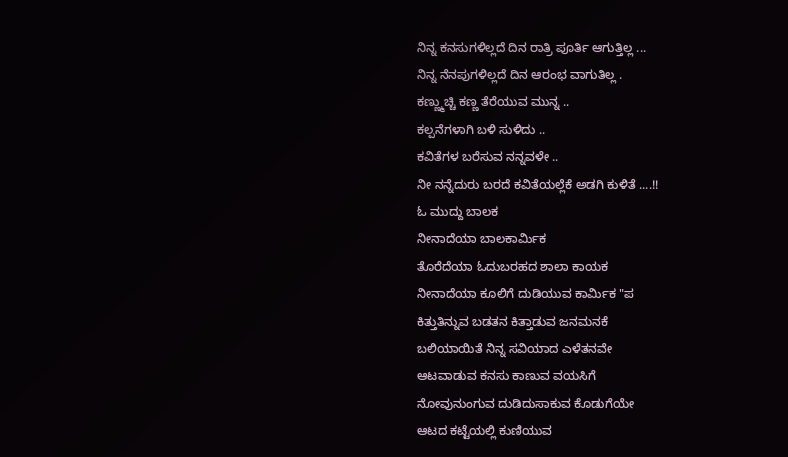ನಿನ್ನ ಕನಸುಗಳಿಲ್ಲದೆ ದಿನ ರಾತ್ರಿ ಪೂರ್ತಿ ಆಗುತ್ತಿಲ್ಲ ...
ನಿನ್ನ ನೆನಪುಗಳಿಲ್ಲದೆ ದಿನ ಆರಂಭ ವಾಗುತಿಲ್ಲ .
ಕಣ್ಣ್ಮುಚ್ಚಿ ಕಣ್ಣ ತೆರೆಯುವ ಮುನ್ನ ..
ಕಲ್ಪನೆಗಳಾಗಿ ಬಳಿ ಸುಳಿದು ..
ಕವಿತೆಗಳ ಬರೆಸುವ ನನ್ನವಳೇ ..
ನೀ ನನ್ನೆದುರು ಬರದೆ ಕವಿತೆಯಲ್ಲೆಕೆ ಅಡಗಿ ಕುಳಿತೆ ....!!
ಓ ಮುದ್ದು ಬಾಲಕ
ನೀನಾದೆಯಾ ಬಾಲಕಾರ್ಮಿಕ
ತೊರೆದೆಯಾ ಓದುಬರಹದ ಶಾಲಾ ಕಾಯಕ
ನೀನಾದೆಯಾ ಕೂಲಿಗೆ ದುಡಿಯುವ ಕಾರ್ಮಿಕ "ಪ
ಕಿತ್ತುತಿನ್ನುವ ಬಡತನ ಕಿತ್ತಾಡುವ ಜನಮನಕೆ
ಬಲಿಯಾಯಿತೆ ನಿನ್ನ ಸವಿಯಾದ ಎಳೆತನವೇ
ಆಟವಾಡುವ ಕನಸು ಕಾಣುವ ವಯಸಿಗೆ
ನೋವುನುಂಗುವ ದುಡಿದುಸಾಕುವ ಕೊಡುಗೆಯೇ
ಆಟದ ಕಟ್ಟೆಯಲ್ಲಿ ಕುಣಿಯುವ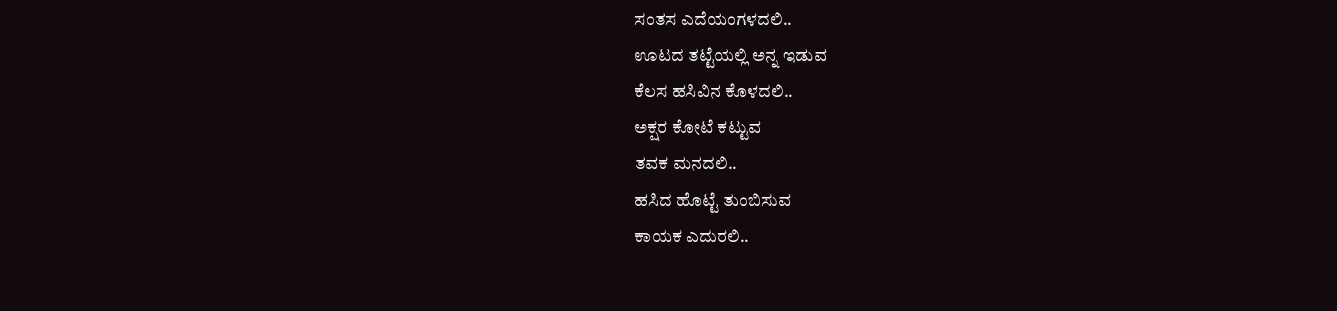ಸಂತಸ ಎದೆಯಂಗಳದಲಿ..
ಊಟದ ತಟ್ಟೆಯಲ್ಲಿ ಅನ್ನ ಇಡುವ
ಕೆಲಸ ಹಸಿವಿನ ಕೊಳದಲಿ..
ಅಕ್ಷರ ಕೋಟೆ ಕಟ್ಟುವ
ತವಕ ಮನದಲಿ..
ಹಸಿದ ಹೊಟ್ಟೆ ತುಂಬಿಸುವ
ಕಾಯಕ ಎದುರಲಿ..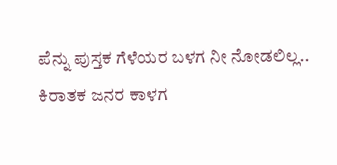ಪೆನ್ನು ಪುಸ್ತಕ ಗೆಳೆಯರ ಬಳಗ ನೀ ನೋಡಲಿಲ್ಲ..
ಕಿರಾತಕ ಜನರ ಕಾಳಗ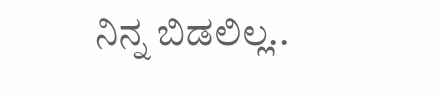ನಿನ್ನ ಬಿಡಲಿಲ್ಲ..